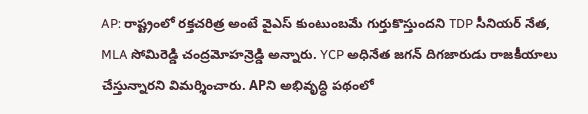AP: రాష్ట్రంలో రక్తచరిత్ర అంటే వైఎస్ కుంటుంబమే గుర్తుకొస్తుందని TDP సీనియర్ నేత, MLA సోమిరెడ్డి చంద్రమోహన్రెడ్డి అన్నారు. YCP అధినేత జగన్ దిగజారుడు రాజకీయాలు చేస్తున్నారని విమర్శించారు. APని అభివృద్ధి పథంలో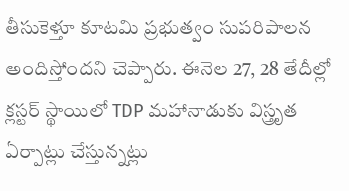తీసుకెళ్తూ కూటమి ప్రభుత్వం సుపరిపాలన అందిస్తోందని చెప్పారు. ఈనెల 27, 28 తేదీల్లో క్లస్టర్ స్థాయిలో TDP మహానాడుకు విస్త్రృత ఏర్పాట్లు చేస్తున్నట్లు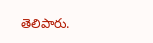తెలిపారు.